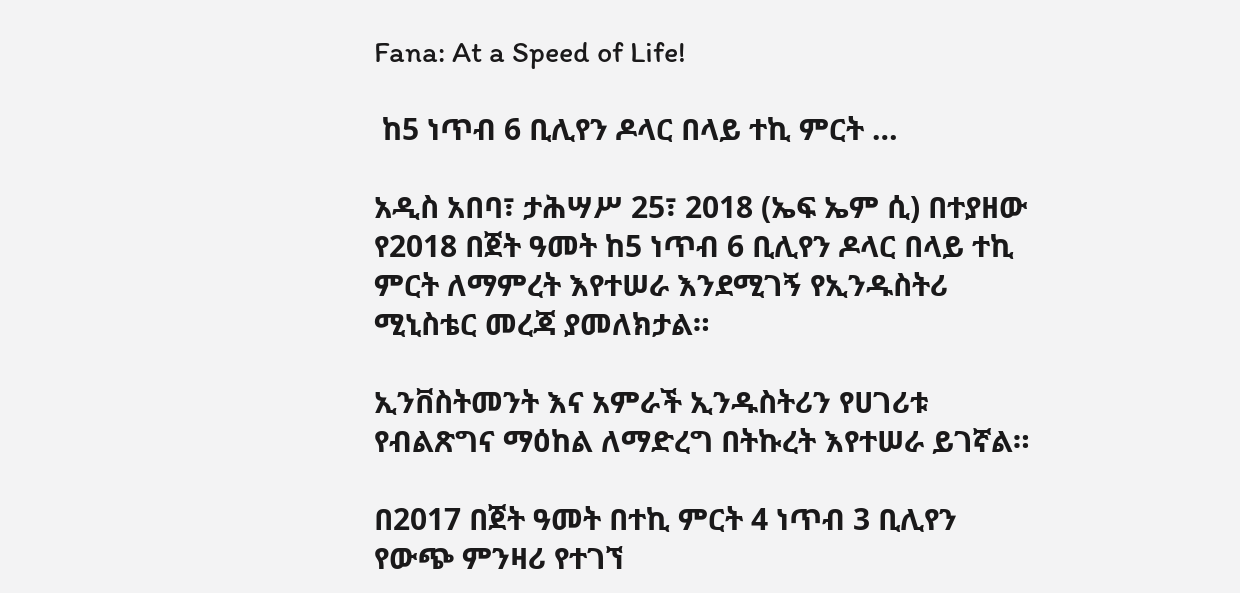Fana: At a Speed of Life!

 ከ5 ነጥብ 6 ቢሊየን ዶላር በላይ ተኪ ምርት …

አዲስ አበባ፣ ታሕሣሥ 25፣ 2018 (ኤፍ ኤም ሲ) በተያዘው የ2018 በጀት ዓመት ከ5 ነጥብ 6 ቢሊየን ዶላር በላይ ተኪ ምርት ለማምረት እየተሠራ እንደሚገኝ የኢንዱስትሪ ሚኒስቴር መረጃ ያመለክታል።

ኢንቨስትመንት እና አምራች ኢንዱስትሪን የሀገሪቱ የብልጽግና ማዕከል ለማድረግ በትኩረት እየተሠራ ይገኛል።

በ2017 በጀት ዓመት በተኪ ምርት 4 ነጥብ 3 ቢሊየን የውጭ ምንዛሪ የተገኘ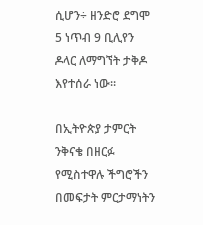ሲሆን÷ ዘንድሮ ደግሞ 5 ነጥብ 9 ቢሊየን ዶላር ለማግኘት ታቅዶ እየተሰራ ነው።

በኢትዮጵያ ታምርት ንቅናቄ በዘርፉ የሚስተዋሉ ችግሮችን በመፍታት ምርታማነትን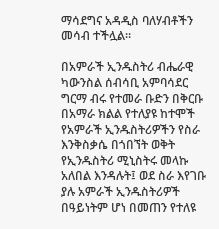ማሳደግና አዳዲስ ባለሃብቶችን መሳብ ተችሏል።

በአምራች ኢንዱስትሪ ብሔራዊ ካውንስል ሰብሳቢ አምባሳደር ግርማ ብሩ የተመራ ቡድን በቅርቡ በአማራ ክልል የተለያዩ ከተሞች የአምራች ኢንዱስትሪዎችን የስራ እንቅስቃሴ በጎበኘት ወቅት የኢንዱስትሪ ሚኒስትሩ መላኩ አለበል እንዳሉት፤ ወደ ስራ እየገቡ ያሉ አምራች ኢንዱስትሪዎች በዓይነትም ሆነ በመጠን የተለዩ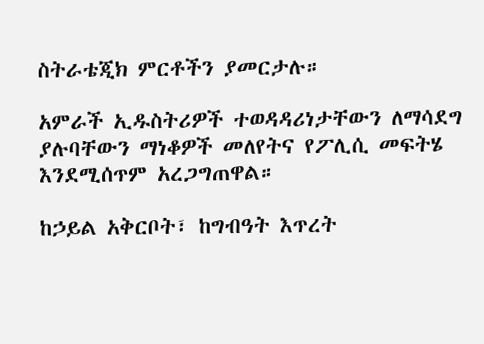ስትራቴጂክ ምርቶችን ያመርታሉ።

አምራች ኢዱስትሪዎች ተወዳዳሪነታቸውን ለማሳደግ ያሉባቸውን ማነቆዎች መለየትና የፖሊሲ መፍትሄ እንደሚሰጥም አረጋግጠዋል።

ከኃይል አቅርቦት፣ ከግብዓት እጥረት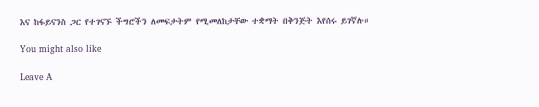እና ከፋይናንስ ጋር የተገናኙ ችግሮችን ለመፍታትም የሚመለከታቸው ተቋማት በቅንጅት እየሰሩ ይገኛሉ።

You might also like

Leave A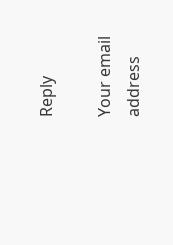Reply

Your email address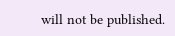will not be published.